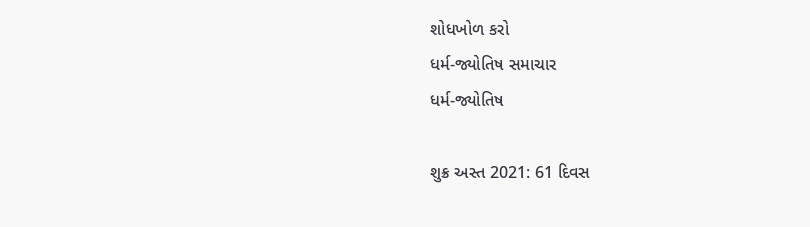શોધખોળ કરો
ધર્મ-જ્યોતિષ સમાચાર
ધર્મ-જ્યોતિષ

શુક્ર અસ્ત 2021: 61 દિવસ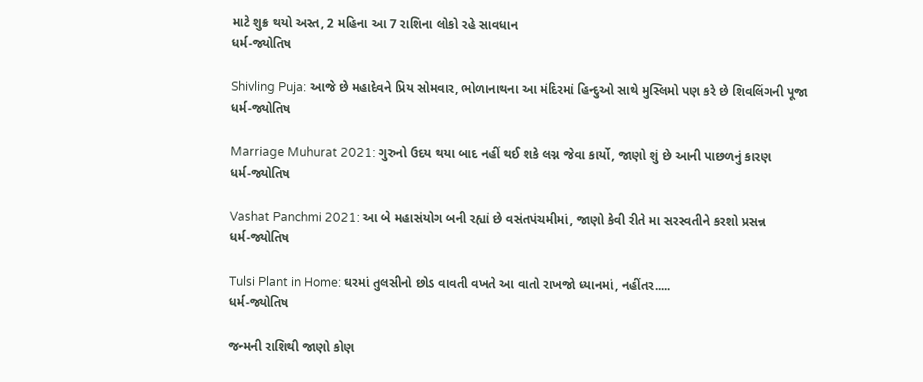માટે શુક્ર થયો અસ્ત, 2 મહિના આ 7 રાશિના લોકો રહે સાવધાન
ધર્મ-જ્યોતિષ

Shivling Puja: આજે છે મહાદેવને પ્રિય સોમવાર, ભોળાનાથના આ મંદિરમાં હિન્દુઓ સાથે મુસ્લિમો પણ કરે છે શિવલિંગની પૂજા
ધર્મ-જ્યોતિષ

Marriage Muhurat 2021: ગુરુનો ઉદય થયા બાદ નહીં થઈ શકે લગ્ન જેવા કાર્યો, જાણો શું છે આની પાછળનું કારણ
ધર્મ-જ્યોતિષ

Vashat Panchmi 2021: આ બે મહાસંયોગ બની રહ્યાં છે વસંતપંચમીમાં, જાણો કેવી રીતે મા સરસ્વતીને કરશો પ્રસન્ન
ધર્મ-જ્યોતિષ

Tulsi Plant in Home: ઘરમાં તુલસીનો છોડ વાવતી વખતે આ વાતો રાખજો ધ્યાનમાં, નહીંતર.....
ધર્મ-જ્યોતિષ

જન્મની રાશિથી જાણો કોણ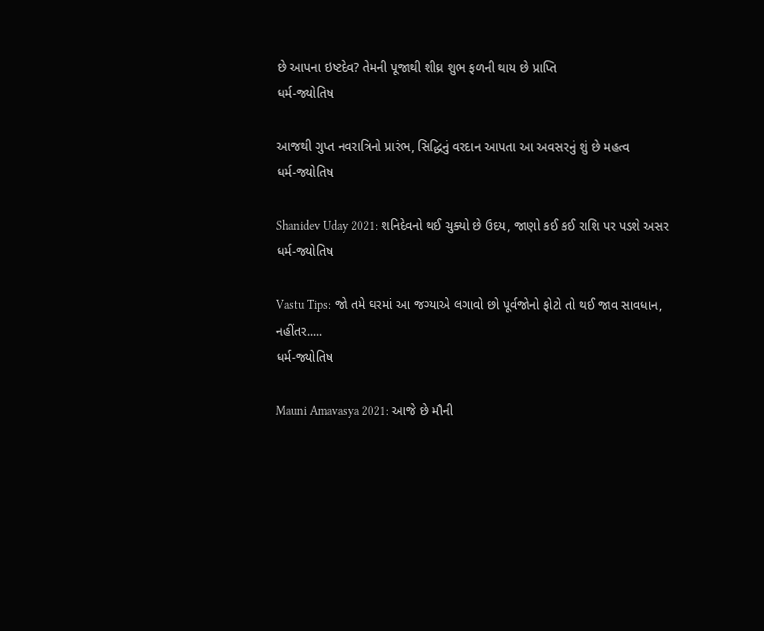છે આપના ઇષ્ટદેવ? તેમની પૂજાથી શીઘ્ર શુભ ફળની થાય છે પ્રાપ્તિ
ધર્મ-જ્યોતિષ

આજથી ગુપ્ત નવરાત્રિનો પ્રારંભ, સિદ્ધિનું વરદાન આપતા આ અવસરનું શું છે મહત્વ
ધર્મ-જ્યોતિષ

Shanidev Uday 2021: શનિદેવનો થઈ ચુક્યો છે ઉદય, જાણો કઈ કઈ રાશિ પર પડશે અસર
ધર્મ-જ્યોતિષ

Vastu Tips: જો તમે ઘરમાં આ જગ્યાએ લગાવો છો પૂર્વજોનો ફોટો તો થઈ જાવ સાવધાન, નહીંતર.....
ધર્મ-જ્યોતિષ

Mauni Amavasya 2021: આજે છે મૌની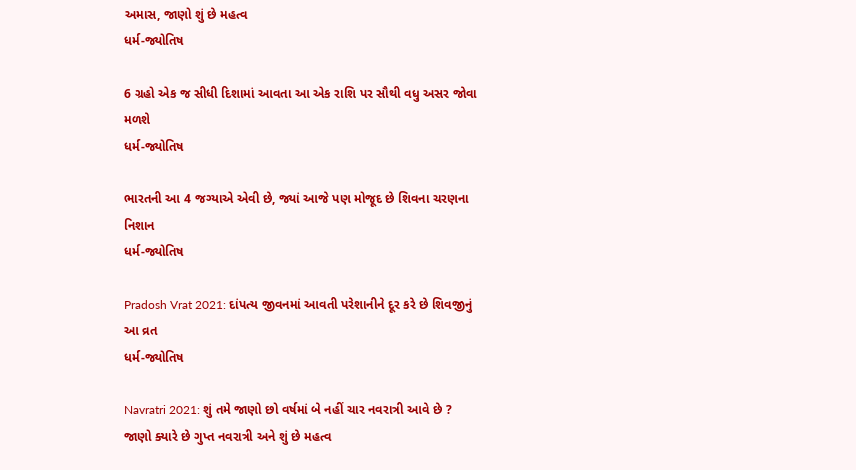અમાસ, જાણો શું છે મહત્વ
ધર્મ-જ્યોતિષ

6 ગ્રહો એક જ સીધી દિશામાં આવતા આ એક રાશિ પર સૌથી વધુ અસર જોવા મળશે
ધર્મ-જ્યોતિષ

ભારતની આ 4 જગ્યાએ એવી છે, જ્યાં આજે પણ મોજૂદ છે શિવના ચરણના નિશાન
ધર્મ-જ્યોતિષ

Pradosh Vrat 2021: દાંપત્ય જીવનમાં આવતી પરેશાનીને દૂર કરે છે શિવજીનું આ વ્રત
ધર્મ-જ્યોતિષ

Navratri 2021: શું તમે જાણો છો વર્ષમાં બે નહીં ચાર નવરાત્રી આવે છે ? જાણો ક્યારે છે ગુપ્ત નવરાત્રી અને શું છે મહત્વ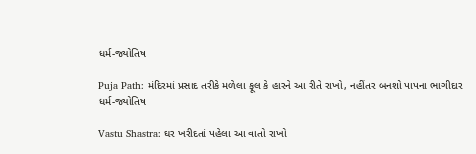ધર્મ-જ્યોતિષ

Puja Path: મંદિરમાં પ્રસાદ તરીકે મળેલા ફૂલ કે હારને આ રીતે રાખો, નહીંતર બનશો પાપના ભાગીદાર
ધર્મ-જ્યોતિષ

Vastu Shastra: ઘર ખરીદતાં પહેલા આ વાતો રાખો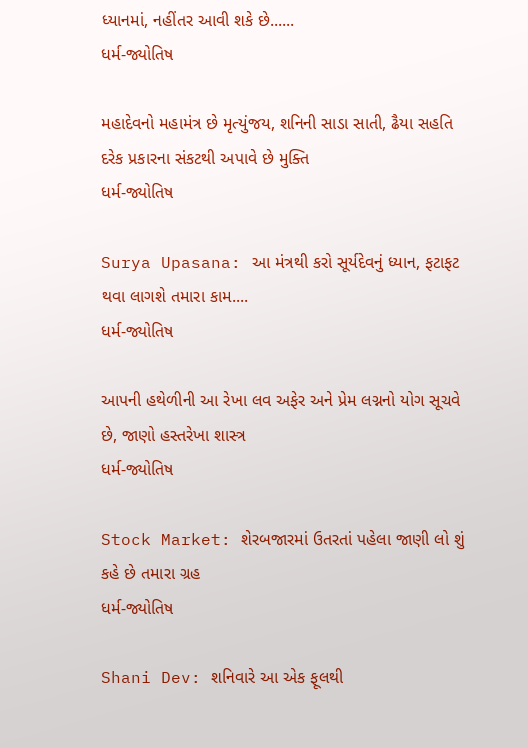ધ્યાનમાં, નહીંતર આવી શકે છે......
ધર્મ-જ્યોતિષ

મહાદેવનો મહામંત્ર છે મૃત્યુંજય, શનિની સાડા સાતી, ઢૈયા સહતિ દરેક પ્રકારના સંકટથી અપાવે છે મુક્તિ
ધર્મ-જ્યોતિષ

Surya Upasana: આ મંત્રથી કરો સૂર્યદેવનું ધ્યાન, ફટાફટ થવા લાગશે તમારા કામ....
ધર્મ-જ્યોતિષ

આપની હથેળીની આ રેખા લવ અફેર અને પ્રેમ લગ્નનો યોગ સૂચવે છે, જાણો હસ્તરેખા શાસ્ત્ર
ધર્મ-જ્યોતિષ

Stock Market: શેરબજારમાં ઉતરતાં પહેલા જાણી લો શું કહે છે તમારા ગ્રહ
ધર્મ-જ્યોતિષ

Shani Dev: શનિવારે આ એક ફૂલથી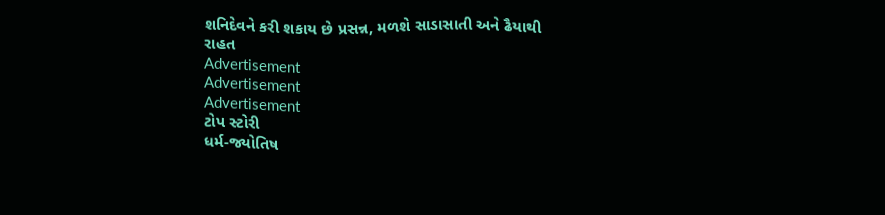શનિદેવને કરી શકાય છે પ્રસન્ન, મળશે સાડાસાતી અને ઢૈયાથી રાહત
Advertisement
Advertisement
Advertisement
ટોપ સ્ટોરી
ધર્મ-જ્યોતિષ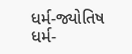ધર્મ-જ્યોતિષ
ધર્મ-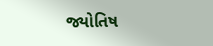જ્યોતિષ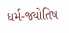ધર્મ-જ્યોતિષ